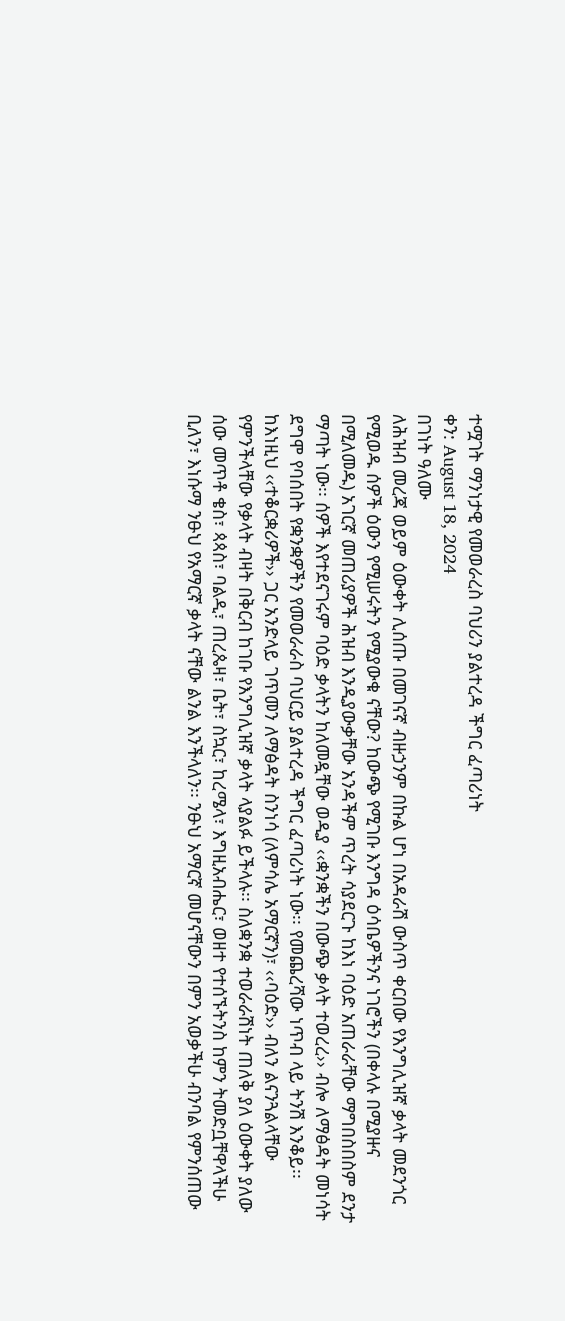ተሟገት ማንነታዊ የመወራረስ ባህሪን ያልተረዳ ችግር ፈጣሪነት
ቀን: August 18, 2024
በገነት ዓለሙ
ለሕዝብ መረጃ ወይም ዕውቀት ሊሰጡ በመገናኛ ብዙኃንም በኩል ሆነ በአዳራሽ ውስጥ ቀርበው የእንግሊዝኛ ቃላት መደንጎር የሚወዱ ሰዎች ዕውን የሚሠሩትን የሚያውቁ ናቸው? ከውጭ የሚገቡ እንግዳ ዕሳቤዎችንና ነገሮችን (በቀላሉ በሚያዙና በሚለመዱ) አገርኛ መጠሪያዎች ሕዝብ እንዲያውቃቸው አንዳችም ጥረት ሳያደርጉ ከእነ ባዕድ አጠራራቸው ማግበስበስም ደንታ ማጣት ነው፡፡ ሰዎች እየተደናገሩም ባዕድ ቃላትን ከለመዷቸው ወዲያ ‹‹ቋንቋችን በውጭ ቃላት ተወረረ›› ብሎ ለማፅዳት መነሳት ደግሞ የባሰበት የቋንቋዎችን የመወራራስ ባህርይ ያልተረዳ ችግር ፈጣሪነት ነው፡፡ የመጨረሻው ነጥብ ላይ ትንሽ እንቆይ፡፡
ከእነዚህ ‹‹ተቆርቋሪዎች›› ጋር አንድላይ ገጥመን ለማፅዳት ስንነሳ (ለምሳሌ አማርኛን)፣ ‹‹ባዕድ›› ብለን ልናንጓልላቸው የምንችላቸው የቃላት ብዛት በቅርብ ከገቡ የእንግሊዝኛ ቃላት ላያልፉ ይችላሉ፡፡ ስለቋንቋ ተወራራሽነት ጠለቅ ያለ ዕውቀት ያለው ሰው መጥቶ ቄስ፣ ጳጳስ፣ ባልዲ፣ ጠረጴዛ፣ ቤት፣ ስኳር፣ ከረሜላ፣ እግዚአብሔር፣ ወዘተ የተሰኙትንስ ከምን ትመድቧቸዋላችሁ ቢለን፣ እነሱማ ንፁህ የአማርኛ ቃላት ናቸው ልንል እንችላለን፡፡ ንፁህ አማርኛ መሆናቸውን በምን አወቃችሁ ብንባል የምንሰጠው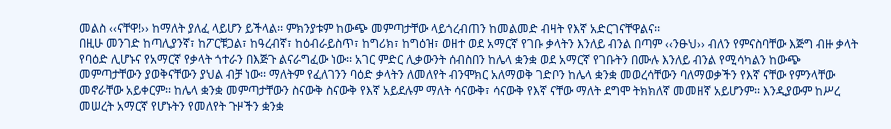መልስ ‹‹ናቸዋ!›› ከማለት ያለፈ ላይሆን ይችላል፡፡ ምክንያቱም ከውጭ መምጣታቸው ላይጎረብጠን ከመልመድ ብዛት የእኛ አድርገናቸዋልና፡፡
በዚሁ መንገድ ከጣሊያንኛ፣ ከፖርቹጋል፣ ከዓረብኛ፣ ከዕብራይስጥ፣ ከግሪክ፣ ከግዕዝ፣ ወዘተ ወደ አማርኛ የገቡ ቃላትን እንለይ ብንል በጣም ‹‹ንፁህ›› ብለን የምናስባቸው እጅግ ብዙ ቃላት የባዕድ ሊሆኑና የአማርኛ የቃላት ጎተራን በእጅጉ ልናራግፈው ነው፡፡ አገር ምድር ሊቃውንት ሰብስበን ከሌላ ቋንቋ ወደ አማርኛ የገቡትን በሙሉ እንለይ ብንል የሚሳካልን ከውጭ መምጣታቸውን ያወቅናቸውን ያህል ብቻ ነው፡፡ ማለትም የፈለገንን ባዕድ ቃላትን ለመለየት ብንሞክር አለማወቅ ገድቦን ከሌላ ቋንቋ መወረሳቸውን ባለማወቃችን የእኛ ናቸው የምንላቸው መኖራቸው አይቀርም፡፡ ከሌላ ቋንቋ መምጣታቸውን ስናውቅ ስናውቅ የእኛ አይደሉም ማለት ሳናውቅ፣ ሳናውቅ የእኛ ናቸው ማለት ደግሞ ትክክለኛ መመዘኛ አይሆንም፡፡ እንዲያውም ከሥረ መሠረት አማርኛ የሆኑትን የመለየት ጉዞችን ቋንቋ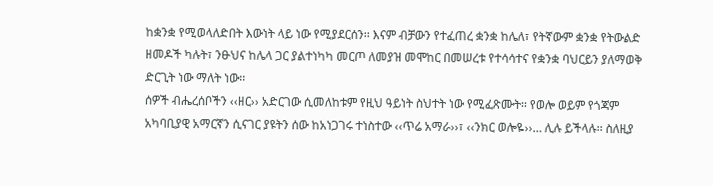ከቋንቋ የሚወላለድበት እውነት ላይ ነው የሚያደርሰን፡፡ እናም ብቻውን የተፈጠረ ቋንቋ ከሌለ፣ የትኛውም ቋንቋ የትውልድ ዘመዶች ካሉት፣ ንፁህና ከሌላ ጋር ያልተነካካ መርጦ ለመያዝ መሞከር በመሠረቱ የተሳሳተና የቋንቋ ባህርይን ያለማወቅ ድርጊት ነው ማለት ነው፡፡
ሰዎች ብሔረሰቦችን ‹‹ዘር›› አድርገው ሲመለከቱም የዚህ ዓይነት ስህተት ነው የሚፈጽሙት፡፡ የወሎ ወይም የጎጃም አካባቢያዊ አማርኛን ሲናገር ያዩትን ሰው ከአነጋገሩ ተነስተው ‹‹ጥሬ አማራ››፣ ‹‹ንክር ወሎዬ››… ሊሉ ይችላሉ፡፡ ስለዚያ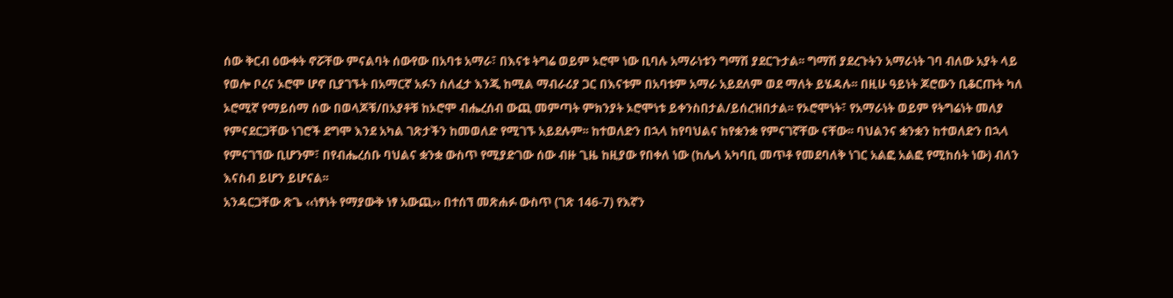ሰው ቅርብ ዕውቀት ኖሯቸው ምናልባት ሰውየው በአባቱ አማራ፣ በእናቱ ትግሬ ወይም ኦሮሞ ነው ቢባሉ አማራነቱን ግማሽ ያደርጉታል፡፡ ግማሽ ያደረጉትን አማራነት ገባ ብለው አያት ላይ የወሎ ቦረና ኦሮሞ ሆኖ ቢያገኙት በአማርኛ አፉን ስለፈታ እንጂ ከሚል ማብራሪያ ጋር በእናቱም በአባቱም አማራ አይደለም ወደ ማለት ይሄዳሉ፡፡ በዚሁ ዓይነት ጆሮውን ቢቆርጡት ካለ ኦሮሚኛ የማይሰማ ሰው በወላጆቹ/በአያቶቹ ከኦሮሞ ብሔረሰብ ውጪ መምጣት ምክንያት ኦሮሞነቱ ይቀንስበታል/ይሰረዝበታል፡፡ የኦሮሞነት፣ የአማራነት ወይም የትግሬነት መለያ የምናደርጋቸው ነገሮች ደግሞ እንደ አካል ገጽታችን ከመወለድ የሚገኙ አይደሉም፡፡ ከተወለድን በኋላ ከየባህልና ከየቋንቋ የምናገኛቸው ናቸው፡፡ ባህልንና ቋንቋን ከተወለድን በኋላ የምናገኘው ቢሆንም፣ በየብሔረሰቡ ባህልና ቋንቋ ውስጥ የሚያድገው ሰው ብዙ ጊዜ ከዚያው የበቀለ ነው (ከሌላ አካባቢ መጥቶ የመደባለቅ ነገር አልፎ አልፎ የሚከሰት ነው) ብለን እናስብ ይሆን ይሆናል፡፡
አንዳርጋቸው ጽጌ ‹‹ነፃነት የማያውቅ ነፃ አውጪ›› በተሰኘ መጽሐፉ ውስጥ (ገጽ 146-7) የእኛን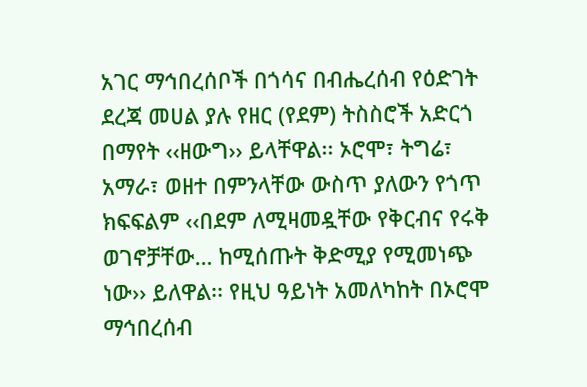አገር ማኅበረሰቦች በጎሳና በብሔረሰብ የዕድገት ደረጃ መሀል ያሉ የዘር (የደም) ትስስሮች አድርጎ በማየት ‹‹ዘውግ›› ይላቸዋል፡፡ ኦሮሞ፣ ትግሬ፣ አማራ፣ ወዘተ በምንላቸው ውስጥ ያለውን የጎጥ ክፍፍልም ‹‹በደም ለሚዛመዷቸው የቅርብና የሩቅ ወገኖቻቸው… ከሚሰጡት ቅድሚያ የሚመነጭ ነው›› ይለዋል፡፡ የዚህ ዓይነት አመለካከት በኦሮሞ ማኅበረሰብ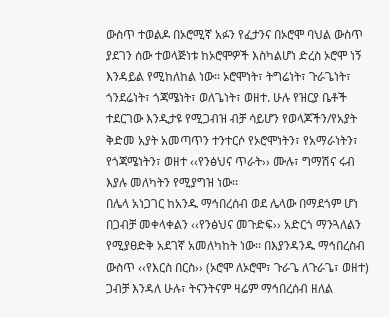ውስጥ ተወልዶ በኦሮሚኛ አፉን የፈታንና በኦሮሞ ባህል ውስጥ ያደገን ሰው ተወላጅነቱ ከኦሮሞዎች እስካልሆነ ድረስ ኦሮሞ ነኝ እንዳይል የሚከለከል ነው፡፡ ኦሮሞነት፣ ትግሬነት፣ ጉራጌነት፣ ጎንደሬነት፣ ጎጃሜነት፣ ወለጌነት፣ ወዘተ. ሁሉ የዝርያ ቤቶች ተደርገው እንዲታዩ የሚጋብዝ ብቻ ሳይሆን የወላጆችን/የአያት ቅድመ አያት አመጣጥን ተንተርሶ የኦሮሞነትን፣ የአማራነትን፣ የጎጃሜነትን፣ ወዘተ ‹‹የንፅህና ጥራት›› ሙሉ፣ ግማሽና ሩብ እያሉ መለካትን የሚያግዝ ነው፡፡
በሌላ አነጋገር ከአንዱ ማኅበረሰብ ወደ ሌላው በማደጎም ሆነ በጋብቻ መቀላቀልን ‹‹የንፅህና መጉድፍ›› አድርጎ ማንጓለልን የሚያፀድቅ አደገኛ አመለካከት ነው፡፡ በእያንዳንዱ ማኅበረስብ ውስጥ ‹‹የእርስ በርስ›› (ኦሮሞ ለኦሮሞ፣ ጉራጌ ለጉራጌ፣ ወዘተ) ጋብቻ እንዳለ ሁሉ፣ ትናንትናም ዛሬም ማኅበረሰብ ዘለል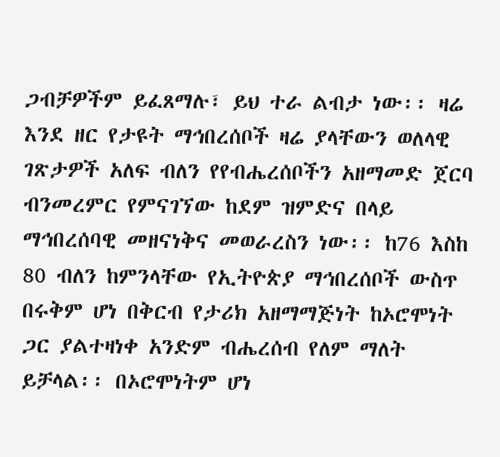ጋብቻዎችም ይፈጸማሉ፣ ይህ ተራ ልብታ ነው፡፡ ዛሬ እንደ ዘር የታዩት ማኅበረሰቦች ዛሬ ያላቸውን ወለላዊ ገጽታዎች አለፍ ብለን የየብሔረሰቦችን አዘማመድ ጀርባ ብንመረምር የምናገኘው ከደም ዝምድና በላይ ማኅበረሰባዊ መዘናነቅና መወራረስን ነው፡፡ ከ76 እስከ 80 ብለን ከምንላቸው የኢትዮጵያ ማኅበረሰቦች ውስጥ በሩቅም ሆነ በቅርብ የታሪክ አዘማማጅነት ከኦሮሞነት ጋር ያልተዛነቀ አንድም ብሔረሰብ የለም ማለት ይቻላል፡፡ በኦሮሞነትም ሆነ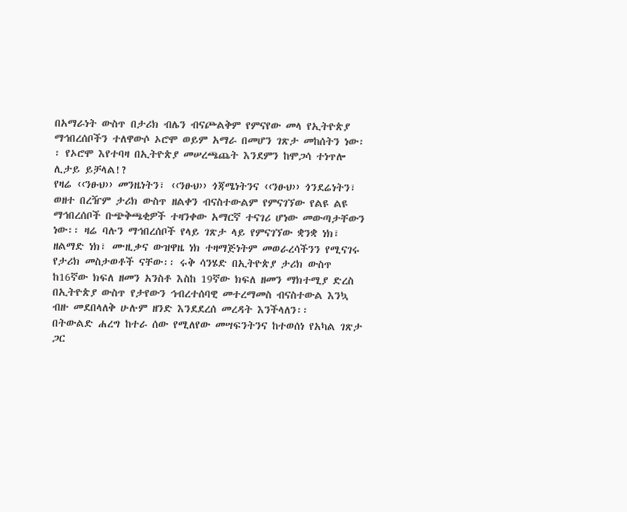በአማራነት ውስጥ በታሪክ ብሌን ብናጮልቅም የምናየው መላ የኢትዮጵያ ማኅበረሰቦችን ተለዋውሶ ኦሮሞ ወይም አማራ በመሆን ገጽታ መከሰትን ነው፡፡ የኦሮሞ እየተባዛ በኢትዮጵያ መሠረጫጨት እንደምን ከሞጋሳ ተነጥሎ ሊታይ ይቻላል!?
የዛሬ ‹‹ንፁህ›› መንዜነትን፣ ‹‹ንፁህ›› ጎጃሜነትንና ‹‹ንፁህ›› ጎንደሬነትን፣ ወዘተ በረዥም ታሪክ ውስጥ ዘልቀን ብናስተውልም የምናገኘው የልዩ ልዩ ማኅበረሰቦች ቡጭቅጫቂዎች ተዛንቀው አማርኛ ተናገሪ ሆነው መውጣታቸውን ነው፡፡ ዛሬ ባሉን ማኅበረሰቦች የላይ ገጽታ ላይ የምናገኘው ቋንቋ ነክ፣ ዘልማድ ነክ፣ ሙዚቃና ውዝዋዜ ነክ ተዛማጅነትም መወራረሳችንን የሚናገሩ የታሪክ መስታወቶች ናቸው፡፡ ሩቅ ሳንሄድ በኢትዮጵያ ታሪክ ውስጥ ከ16ኛው ክፍለ ዘመን አንስቶ እስከ 19ኛው ክፍለ ዘመን ማክተሚያ ድረስ በኢትዮጵያ ውስጥ የታየውን ኅብረተሰባዊ መተረማመስ ብናስተውል እንኳ ብዙ መደበላለቅ ሁሉም ዘንድ እንደደረሰ መረዳት እንችላለን፡፡
በትውልድ ሐረግ ከተራ ሰው የሚለየው መሣፍንትንና ከተወሰነ የአካል ገጽታ ጋር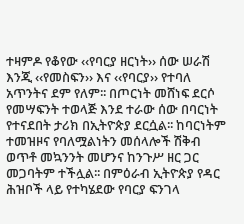ተዛምዶ የቆየው ‹‹የባርያ ዘርነት›› ሰው ሠራሽ እንጂ ‹‹የመስፍን›› እና ‹‹የባርያ›› የተባለ አጥንትና ደም የለም፡፡ በጦርነት መሸነፍ ደርሶ የመሣፍንት ተወላጅ እንደ ተራው ሰው በባርነት የተናደበት ታሪክ በኢትዮጵያ ደርሷል፡፡ ከባርነትም ተመዝዞና የባለሟልነትን መሰላሎች ሽቅብ ወጥቶ መኳንንት መሆንና ከንጉሥ ዘር ጋር መጋባትም ተችሏል፡፡ በምዕራብ ኢትዮጵያ የዳር ሕዝቦች ላይ የተካሄደው የባርያ ፍንገላ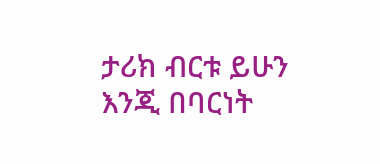ታሪክ ብርቱ ይሁን እንጂ በባርነት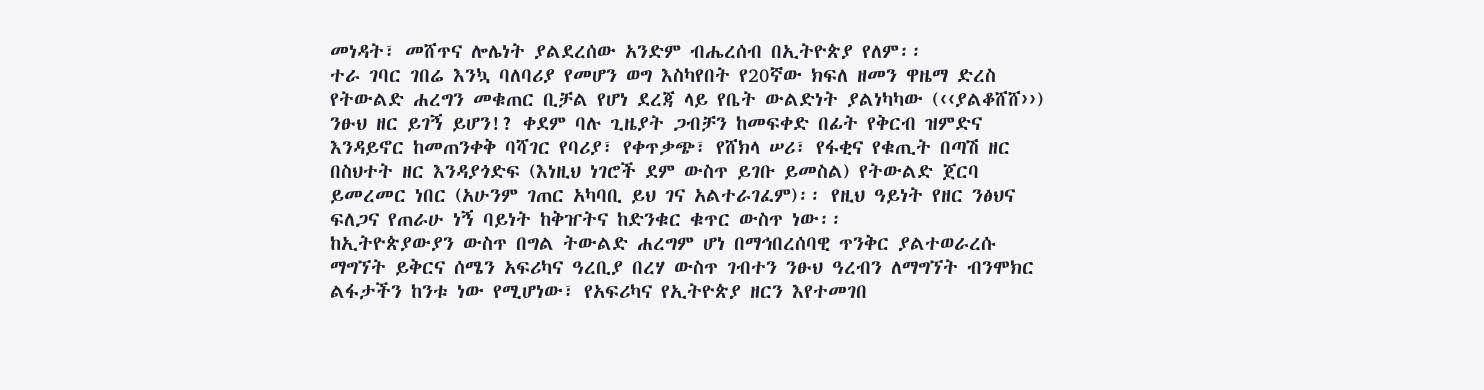መነዳት፣ መሸጥና ሎሌነት ያልደረሰው አንድም ብሔረሰብ በኢትዮጵያ የለም፡፡
ተራ ገባር ገበሬ እንኳ ባለባሪያ የመሆን ወግ እስካየበት የ20ኛው ክፍለ ዘመን ዋዜማ ድረስ የትውልድ ሐረግን መቁጠር ቢቻል የሆነ ደረጃ ላይ የቤት ውልድነት ያልነካካው (‹‹ያልቆሸሸ››) ንፁህ ዘር ይገኝ ይሆን!? ቀደም ባሉ ጊዜያት ጋብቻን ከመፍቀድ በፊት የቅርብ ዝምድና እንዳይኖር ከመጠንቀቅ ባሻገር የባሪያ፣ የቀጥቃጭ፣ የሸክላ ሠሪ፣ የፋቂና የቁጢት በጣሽ ዘር በስህተት ዘር እንዳያጎድፍ (እነዚህ ነገሮች ደም ውስጥ ይገቡ ይመስል) የትውልድ ጀርባ ይመረመር ነበር (አሁንም ገጠር አካባቢ ይህ ገና አልተራገፈም)፡፡ የዚህ ዓይነት የዘር ንፅህና ፍለጋና የጠራሁ ነኝ ባይነት ከቅዠትና ከድንቁር ቁጥር ውስጥ ነው፡፡
ከኢትዮጵያውያን ውስጥ በግል ትውልድ ሐረግም ሆነ በማኅበረሰባዊ ጥንቅር ያልተወራረሱ ማግኘት ይቅርና ሰሜን አፍሪካና ዓረቢያ በረሃ ውስጥ ገብተን ንፁህ ዓረብን ለማግኘት ብንሞክር ልፋታችን ከንቱ ነው የሚሆነው፣ የአፍሪካና የኢትዮጵያ ዘርን እየተመገበ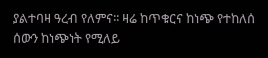ያልተባዛ ዓረብ የለምና፡፡ ዛሬ ከጥቁርና ከነጭ የተከለሰ ሰውን ከነጭነት የሚለይ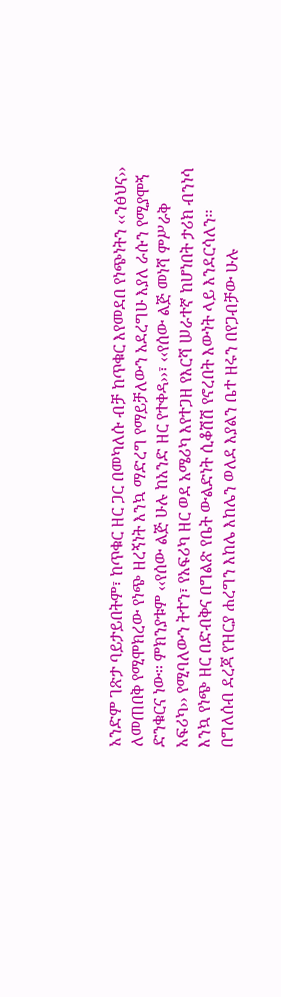አንድም ገጽታ ባይታይበትም፣ ከጥቁር ዘር ጋር በመካለሱ ብቻ ከጥቁር እየመደበ የነጭነትን ‹‹ንፅህና›› ለመጠበቅ የሚሞክረው የነጭ ዘረኝነት እንኳ ማድረግ የማይቻለውን አደረግሁ እያለ ራሱን የሚያሞኝ ድንቁርና ነው፡፡ ምክንያቱም ‹‹የሰው ልጅ ሁሉ ከአንድ ዘር የተቀዳ››፣ ‹‹የሰው ልጅ መነሻ ምሥራቅ አፍሪካ›› የሚባለውን ትተን፣ የአፍሪካ ዘር ወደ አሜሪካ እየተጋዘ የእርሻ ሠራተኛ ከሆነበት ታሪክ ብንነሳ እንኳ የነጭ ዘር በድብቅና በግልጽ የቤት ውልድነት ሲቆሽሽ የኖረበት እውነት ላይ እንደርሳለን፡፡
በግለሰብ ደረጃ የዝርያ ሐረግን እከሌ እከሌን ወለደ እያልን ቤተ ዘሩን በየጋብቻው ሁሉ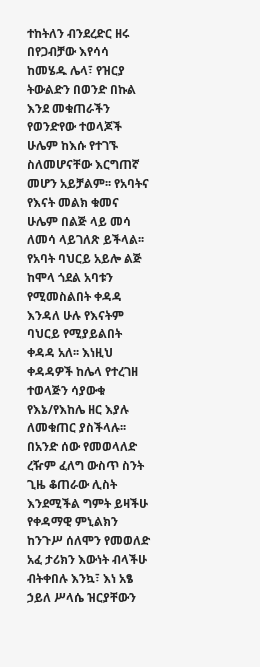ተከትለን ብንደረድር ዘሩ በየጋብቻው እየሳሳ ከመሄዱ ሌላ፣ የዝርያ ትውልድን በወንድ በኩል እንደ መቁጠራችን የወንድየው ተወላጆች ሁሌም ከእሱ የተገኙ ስለመሆናቸው እርግጠኛ መሆን አይቻልም፡፡ የአባትና የእናት መልክ ቁመና ሁሌም በልጅ ላይ መሳ ለመሳ ላይገለጽ ይችላል፡፡ የአባት ባህርይ አይሎ ልጅ ከሞላ ጎደል አባቱን የሚመስልበት ቀዳዳ እንዳለ ሁሉ የእናትም ባህርይ የሚያይልበት ቀዳዳ አለ፡፡ እነዚህ ቀዳዳዎች ከሌላ የተረገዘ ተወላጅን ሳያውቁ የእኔ/የእከሌ ዘር እያሉ ለመቁጠር ያስችላሉ፡፡ በአንድ ሰው የመወላለድ ረዥም ፈለግ ውስጥ ስንት ጊዜ ቆጠራው ሊስት እንደሚችል ግምት ይዛችሁ የቀዳማዊ ምኒልክን ከንጉሥ ሰለሞን የመወለድ አፈ ታሪክን እውነት ብላችሁ ብትቀበሉ እንኳ፣ እነ አፄ ኃይለ ሥላሴ ዝርያቸውን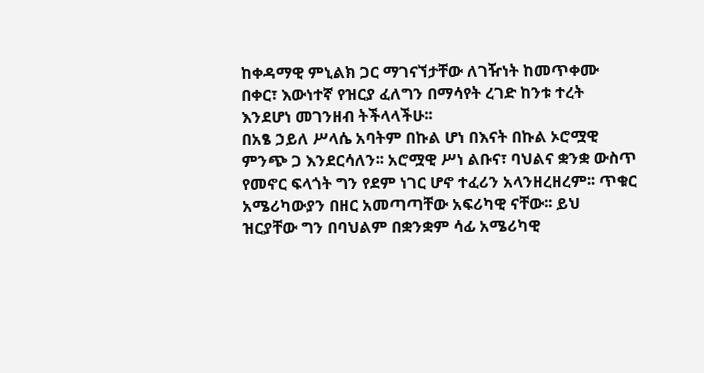ከቀዳማዊ ምኒልክ ጋር ማገናኘታቸው ለገዥነት ከመጥቀሙ በቀር፣ እውነተኛ የዝርያ ፈለግን በማሳየት ረገድ ከንቱ ተረት እንደሆነ መገንዘብ ትችላላችሁ፡፡
በአፄ ኃይለ ሥላሴ አባትም በኩል ሆነ በእናት በኩል ኦሮሟዊ ምንጭ ጋ እንደርሳለን፡፡ አሮሟዊ ሥነ ልቡና፣ ባህልና ቋንቋ ውስጥ የመኖር ፍላጎት ግን የደም ነገር ሆኖ ተፈሪን አላንዘረዘረም፡፡ ጥቁር አሜሪካውያን በዘር አመጣጣቸው አፍሪካዊ ናቸው፡፡ ይህ ዝርያቸው ግን በባህልም በቋንቋም ሳፊ አሜሪካዊ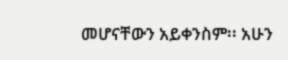መሆናቸውን አይቀንስም፡፡ አሁን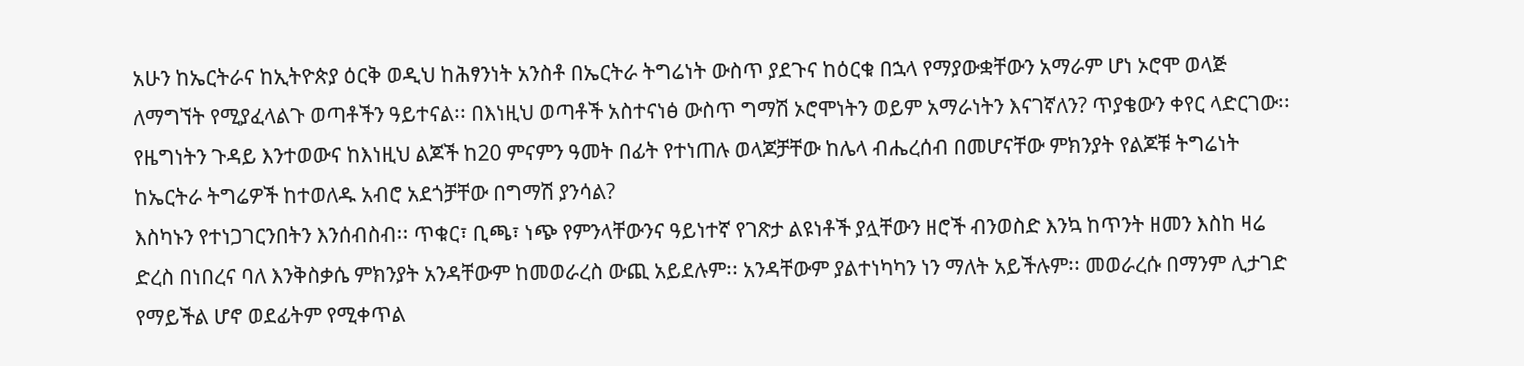አሁን ከኤርትራና ከኢትዮጵያ ዕርቅ ወዲህ ከሕፃንነት አንስቶ በኤርትራ ትግሬነት ውስጥ ያደጉና ከዕርቁ በኋላ የማያውቋቸውን አማራም ሆነ ኦሮሞ ወላጅ ለማግኘት የሚያፈላልጉ ወጣቶችን ዓይተናል፡፡ በእነዚህ ወጣቶች አስተናነፅ ውስጥ ግማሽ ኦሮሞነትን ወይም አማራነትን እናገኛለን? ጥያቄውን ቀየር ላድርገው፡፡ የዜግነትን ጉዳይ እንተወውና ከእነዚህ ልጆች ከ20 ምናምን ዓመት በፊት የተነጠሉ ወላጆቻቸው ከሌላ ብሔረሰብ በመሆናቸው ምክንያት የልጆቹ ትግሬነት ከኤርትራ ትግሬዎች ከተወለዱ አብሮ አደጎቻቸው በግማሽ ያንሳል?
እስካኑን የተነጋገርንበትን እንሰብስብ፡፡ ጥቁር፣ ቢጫ፣ ነጭ የምንላቸውንና ዓይነተኛ የገጽታ ልዩነቶች ያሏቸውን ዘሮች ብንወስድ እንኳ ከጥንት ዘመን እስከ ዛሬ ድረስ በነበረና ባለ እንቅስቃሴ ምክንያት አንዳቸውም ከመወራረስ ውጪ አይደሉም፡፡ አንዳቸውም ያልተነካካን ነን ማለት አይችሉም፡፡ መወራረሱ በማንም ሊታገድ የማይችል ሆኖ ወደፊትም የሚቀጥል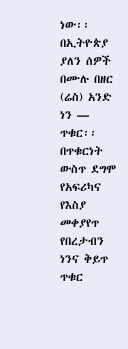ነው፡፡
በኢትዮጵያ ያለን ሰዎች በሙሉ በዘር (ሬስ) አንድ ነን — ጥቁር፡፡ በጥቁርነት ውስጥ ደግሞ የአፍሪካና የእስያ መቀያየጥ የበረታብን ነንና ቅይጥ ጥቁር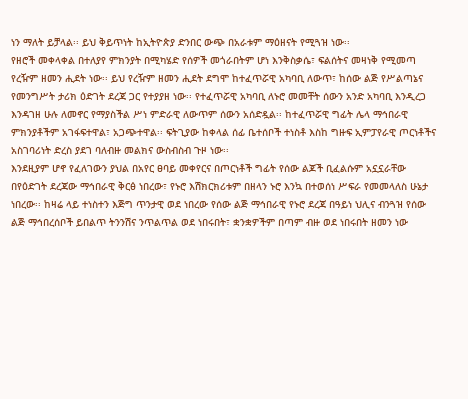ነን ማለት ይቻላል፡፡ ይህ ቅይጥነት ከኢትዮጵያ ድንበር ውጭ በአራቱም ማዕዘናት የሚጓዝ ነው፡፡
የዘሮች መቀላቀል በተለያየ ምክንያት በሚካሄድ የሰዎች መጎራበትም ሆነ እንቅስቃሴ፣ ፍልሰትና መዛነቅ የሚመጣ የረዥም ዘመን ሒደት ነው፡፡ ይህ የረዥም ዘመን ሒደት ደግሞ ከተፈጥሯዊ አካባቢ ለውጥ፣ ከሰው ልጅ የሥልጣኔና የመንግሥት ታሪክ ዕድገት ደረጃ ጋር የተያያዘ ነው፡፡ የተፈጥሯዊ አካባቢ ለኑሮ መመቸት ሰውን አንድ አካባቢ እንዲረጋ እንዳገዘ ሁሉ ለመኖር የማያስችል ሥነ ምድራዊ ለውጥም ሰውን አሰድዷል፡፡ ከተፈጥሯዊ ግፊት ሌላ ማኅበራዊ ምክንያቶችም አገፋፍተዋል፣ አጋጭተዋል፡፡ ፍትጊያው ከቀላል ሰፊ ቤተሰቦች ተነስቶ እስከ ግዙፍ ኢምፓየራዊ ጦርነቶችና አስገባሪነት ድረስ ያደገ ባለብዙ መልክና ውስብስብ ጉዞ ነው፡፡
እንደዚያም ሆኖ የፈለገውን ያህል በአየር ፀባይ መቀየርና በጦርነቶች ግፊት የሰው ልጆች ቢፈልሱም አኗኗራቸው በየዕድገት ደረጃው ማኅበራዊ ቅርፅ ነበረው፣ የኑሮ እሽክርክሪቱም በዘላን ኑሮ እንኳ በተወሰነ ሥፍራ የመመላለስ ሁኔታ ነበረው፡፡ ከዛሬ ላይ ተነስተን እጅግ ጥንታዊ ወደ ነበረው የሰው ልጅ ማኅበራዊ የኑሮ ደረጃ በዓይነ ህሊና ብንጓዝ የሰው ልጅ ማኅበረሰቦች ይበልጥ ትንንሽና ንጥልጥል ወደ ነበሩበት፣ ቋንቋዎችም በጣም ብዙ ወደ ነበሩበት ዘመን ነው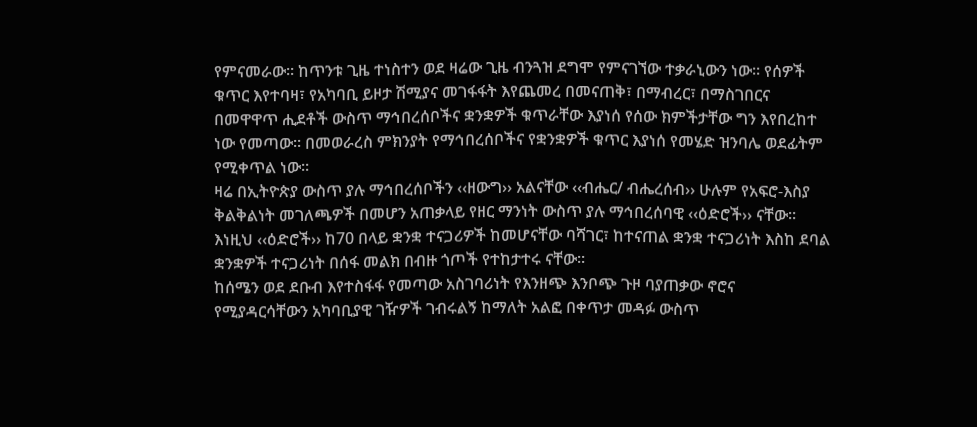የምናመራው፡፡ ከጥንቱ ጊዜ ተነስተን ወደ ዛሬው ጊዜ ብንጓዝ ደግሞ የምናገኘው ተቃራኒውን ነው፡፡ የሰዎች ቁጥር እየተባዛ፣ የአካባቢ ይዞታ ሽሚያና መገፋፋት እየጨመረ በመናጠቅ፣ በማብረር፣ በማስገበርና በመዋዋጥ ሒደቶች ውስጥ ማኅበረሰቦችና ቋንቋዎች ቁጥራቸው እያነሰ የሰው ክምችታቸው ግን እየበረከተ ነው የመጣው፡፡ በመወራረስ ምክንያት የማኅበረሰቦችና የቋንቋዎች ቁጥር እያነሰ የመሄድ ዝንባሌ ወደፊትም የሚቀጥል ነው፡፡
ዛሬ በኢትዮጵያ ውስጥ ያሉ ማኅበረሰቦችን ‹‹ዘውግ›› አልናቸው ‹‹ብሔር/ ብሔረሰብ›› ሁሉም የአፍሮ-እስያ ቅልቅልነት መገለጫዎች በመሆን አጠቃላይ የዘር ማንነት ውስጥ ያሉ ማኅበረሰባዊ ‹‹ዕድሮች›› ናቸው፡፡ እነዚህ ‹‹ዕድሮች›› ከ70 በላይ ቋንቋ ተናጋሪዎች ከመሆናቸው ባሻገር፣ ከተናጠል ቋንቋ ተናጋሪነት እስከ ደባል ቋንቋዎች ተናጋሪነት በሰፋ መልክ በብዙ ጎጦች የተከታተሩ ናቸው፡፡
ከሰሜን ወደ ደቡብ እየተስፋፋ የመጣው አስገባሪነት የእንዘጭ እንቦጭ ጉዞ ባያጠቃው ኖሮና የሚያዳርሳቸውን አካባቢያዊ ገዥዎች ገብሩልኝ ከማለት አልፎ በቀጥታ መዳፉ ውስጥ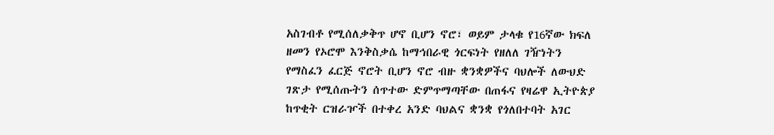አስገብቶ የሚሰለቃቅጥ ሆኖ ቢሆን ኖሮ፣ ወይም ታላቁ የ16ኛው ክፍለ ዘመን የኦሮሞ እንቅስቃሴ ከማኅበራዊ ጎርፍነት የዘለለ ገዥነትን የማስፈን ፈርጅ ኖሮት ቢሆን ኖሮ ብዙ ቋንቋዎችና ባህሎች ለውህድ ገጽታ የሚሰጡትን ሰጥተው ድምጥማጣቸው በጠፋና የዛሬዋ ኢትዮጵያ ከጥቂት ርዝራዦች በተቀረ አንድ ባህልና ቋንቋ የጎለበተባት አገር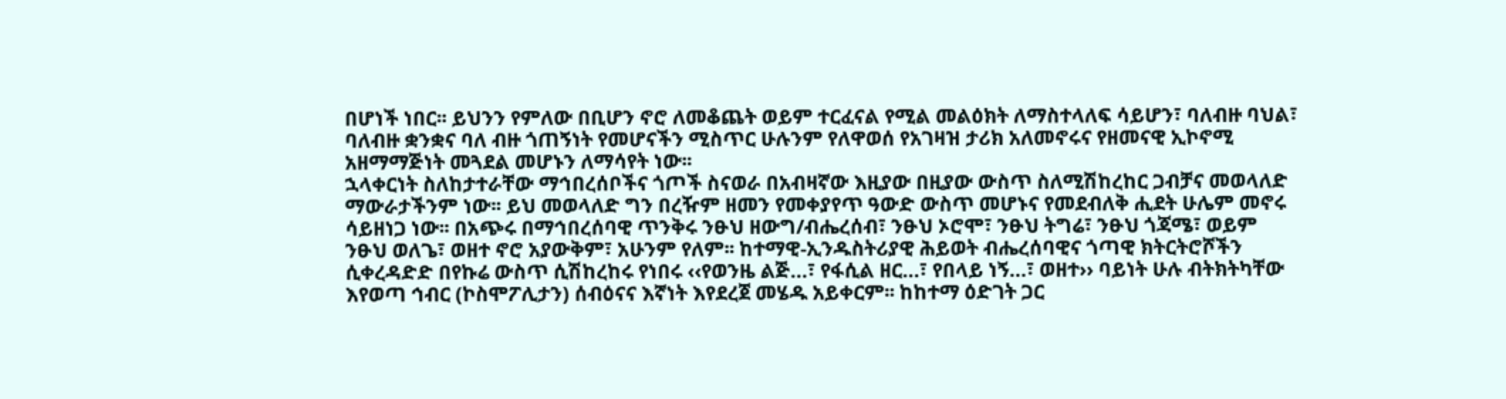በሆነች ነበር፡፡ ይህንን የምለው በቢሆን ኖሮ ለመቆጨት ወይም ተርፈናል የሚል መልዕክት ለማስተላለፍ ሳይሆን፣ ባለብዙ ባህል፣ ባለብዙ ቋንቋና ባለ ብዙ ጎጠኝነት የመሆናችን ሚስጥር ሁሉንም የለዋወሰ የአገዛዝ ታሪክ አለመኖሩና የዘመናዊ ኢኮኖሚ አዘማማጅነት መጓደል መሆኑን ለማሳየት ነው፡፡
ኋላቀርነት ስለከታተራቸው ማኅበረሰቦችና ጎጦች ስናወራ በአብዛኛው እዚያው በዚያው ውስጥ ስለሚሽከረከር ጋብቻና መወላለድ ማውራታችንም ነው፡፡ ይህ መወላለድ ግን በረዥም ዘመን የመቀያየጥ ዓውድ ውስጥ መሆኑና የመደብለቅ ሒደት ሁሌም መኖሩ ሳይዘነጋ ነው፡፡ በአጭሩ በማኅበረሰባዊ ጥንቅሩ ንፁህ ዘውግ/ብሔረሰብ፣ ንፁህ ኦሮሞ፣ ንፁህ ትግሬ፣ ንፁህ ጎጃሜ፣ ወይም ንፁህ ወለጌ፣ ወዘተ ኖሮ አያውቅም፣ አሁንም የለም፡፡ ከተማዊ-ኢንዱስትሪያዊ ሕይወት ብሔረሰባዊና ጎጣዊ ክትርትሮሾችን ሲቀረዳድድ በየኩሬ ውስጥ ሲሽከረከሩ የነበሩ ‹‹የወንዜ ልጅ…፣ የፋሲል ዘር…፣ የበላይ ነኝ…፣ ወዘተ›› ባይነት ሁሉ ብትክትካቸው እየወጣ ኅብር (ኮስሞፖሊታን) ሰብዕናና እኛነት እየደረጀ መሄዱ አይቀርም፡፡ ከከተማ ዕድገት ጋር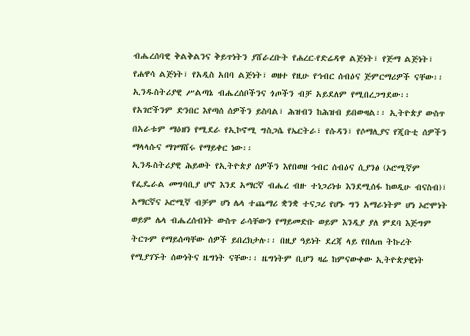ብሔረሰባዊ ቅልቅልንና ቅይጥነትን ያሸራረቡት የሐረር-የድሬዳዋ ልጅነት፣ የጅማ ልጅነት፣ የሐዋሳ ልጅነት፣ የአዲስ አበባ ልጅነት፣ ወዘተ የዚሁ የኅብር ሰብዕና ጅምርማሪዎች ናቸው፡፡ ኢንዱስትሪያዊ ሥልጣኔ ብሔረሰቦችንና ጎጦችን ብቻ አይደለም የሚበረጋግደው፡፡ የአገሮችንም ድንበር እየጣሰ ሰዎችን ይስባል፣ ሕዝብን ከሕዝብ ይበውዛል፡፡ ኢትዮጵያ ውስጥ በአራቱም ማዕዘን የሚደራ የኢኮኖሚ ግስጋሴ የኤርትራ፣ የሱዳን፣ የሶማሊያና የጂቡቲ ሰዎችን ማላላሱና ማገማሸሩ የማይቀር ነው፡፡
ኢንዱስትሪያዊ ሕይወት የኢትዮጵያ ሰዎችን እየበወዘ ኅብር ሰብዕና ሲያንፅ (ኦሮሚኛም የፌዴራል መግባቢያ ሆኖ እንደ አማርኛ ብሔረ ብዙ ተነጋሪነቱ እንደሚሰፋ ከወዲሁ ብናስብ)፣ አማርኛና ኦሮሚኛ ብቻም ሆነ ሌላ ተጨማሪ ቋንቋ ተናጋሪ የሆኑ ግን አማራነትም ሆነ ኦሮሞነት ወይም ሌላ ብሔረሰብነት ውስጥ ራሳቸውን የማይመድቡ ወይም እንዲያ ያለ ምደባ እጅግም ትርጉም የማይሰጣቸው ሰዎች ይበረክታሉ፡፡ በዚያ ዓይነት ደረጃ ላይ የበለጠ ትኩረት የሚያገኙት ሰውነትና ዜግነት ናቸው፡፡ ዜግነትም ቢሆን ዛሬ ከምናውቀው ኢትዮጵያዊነት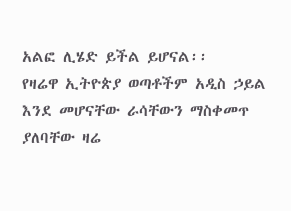አልፎ ሊሄድ ይችል ይሆናል፡፡
የዛሬዋ ኢትዮጵያ ወጣቶችም አዲስ ኃይል እንደ መሆናቸው ራሳቸውን ማስቀመጥ ያለባቸው ዛሬ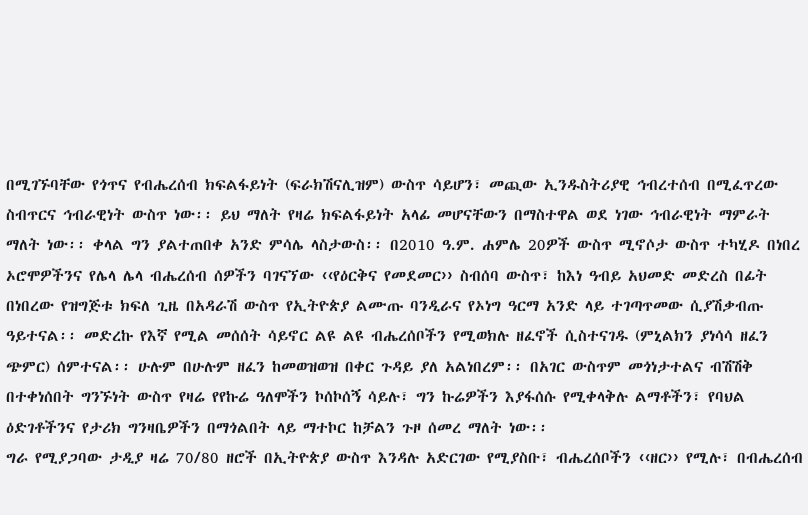በሚገኙባቸው የጎጥና የብሔረሰብ ክፍልፋይነት (ፍራክሽናሊዝም) ውስጥ ሳይሆን፣ መጪው ኢንዱስትሪያዊ ኅብረተሰብ በሚፈጥረው ስብጥርና ኅብራዊነት ውስጥ ነው፡፡ ይህ ማለት የዛሬ ክፍልፋይነት አላፊ መሆናቸውን በማስተዋል ወደ ነገው ኅብራዊነት ማምራት ማለት ነው፡፡ ቀላል ግን ያልተጠበቀ አንድ ምሳሌ ላስታውስ፡፡ በ2010 ዓ.ም. ሐምሌ 20ዎች ውስጥ ሚኖሶታ ውስጥ ተካሂዶ በነበረ ኦሮሞዎችንና የሌላ ሌላ ብሔረሰብ ሰዎችን ባገናኘው ‹‹የዕርቅና የመደመር›› ስብሰባ ውስጥ፣ ከእነ ዓብይ አህመድ መድረስ በፊት በነበረው የዝግጅቱ ክፍለ ጊዜ በአዳራሽ ውስጥ የኢትዮጵያ ልሙጡ ባንዲራና የኦነግ ዓርማ አንድ ላይ ተገጣጥመው ሲያሽቃብጡ ዓይተናል፡፡ መድረኩ የእኛ የሚል መሰሰት ሳይኖር ልዩ ልዩ ብሔረሰቦችን የሚወክሉ ዘፈኖች ሲስተናገዱ (ምኒልክን ያነሳሳ ዘፈን ጭምር) ሰምተናል፡፡ ሁሉም በሁሉም ዘፈን ከመወዝወዝ በቀር ጉዳይ ያለ አልነበረም፡፡ በአገር ውስጥም መጎነታተልና ብሽሽቅ በተቀነሰበት ግንኙነት ውስጥ የዛሬ የየኩሬ ዓለሞችን ኮሰኮሰኝ ሳይሉ፣ ግን ኩሬዎችን እያፋሰሱ የሚቀላቅሉ ልማቶችን፣ የባህል ዕድገቶችንና የታሪክ ግንዛቤዎችን በማጎልበት ላይ ማተኮር ከቻልን ጉዞ ሰመረ ማለት ነው፡፡
ግራ የሚያጋባው ታዲያ ዛሬ 70/80 ዘሮች በኢትዮጵያ ውስጥ እንዳሉ አድርገው የሚያስቡ፣ ብሔረሰቦችን ‹‹ዘር›› የሚሉ፣ በብሔረሰብ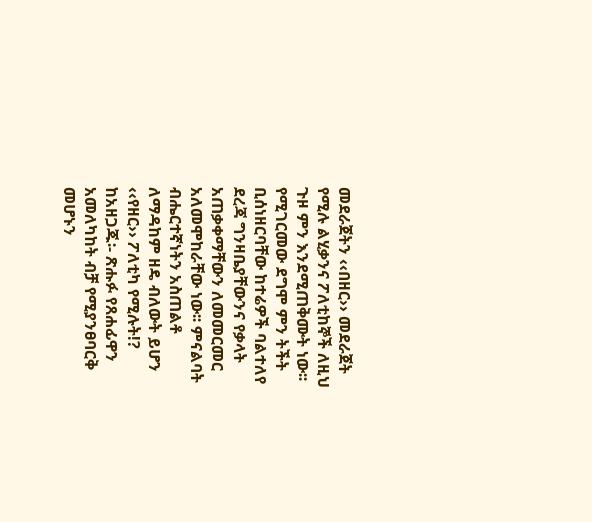መደራጀትን ‹‹በዘር›› መደራጀት የሚሉ ልሂቃንና ፖለቲከኞች ለዚህ ጉዞ ምን እንደሚጠቅሙት ነው፡፡ የሚገርመው ደግሞ ምን ትችት ቢሰነዘርባቸው ከተሬዎች ባልተለየ ደረጃ ግንዛቤያቸውንና የቃላት አጠቃቀማቸውን ለመመርመር አለመሞከራቸው ነው፡፡ ምናልባት ብሔርተኛነትን አስጠልቶ ለማዳከም ዘዴ ብለውት ይሆን ‹‹የዘር›› ፖለቲካ የሚሉት!?
ከአዘጋጁ፡- ጽሑፉ የጸሐፊዋን አመለካከት ብቻ የሚያንፀባርቅ መሆኑን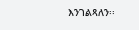እንገልጻለን፡፡